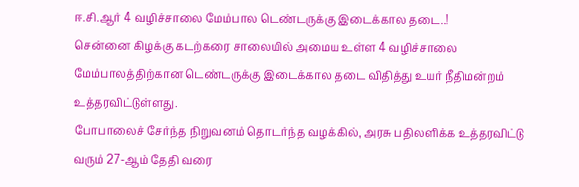ஈ.சி.ஆர் 4 வழிச்சாலை மேம்பால டெண்டருக்கு இடைக்கால தடை..!
சென்னை கிழக்கு கடற்கரை சாலையில் அமைய உள்ள 4 வழிச்சாலை மேம்பாலத்திற்கான டெண்டருக்கு இடைக்கால தடை விதித்து உயர் நீதிமன்றம் உத்தரவிட்டுள்ளது.
போபாலைச் சேர்ந்த நிறுவனம் தொடர்ந்த வழக்கில், அரசு பதிலளிக்க உத்தரவிட்டு வரும் 27-ஆம் தேதி வரை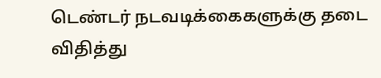டெண்டர் நடவடிக்கைகளுக்கு தடை விதித்து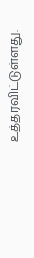உத்தரவிட்டுள்ளது.